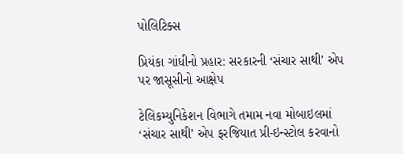પોલિટિક્સ

પ્રિયંકા ગાંધીનો પ્રહાર: સરકારની ‘સંચાર સાથી’ એપ પર જાસૂસીનો આક્ષેપ

ટેલિકમ્યુનિકેશન વિભાગે તમામ નવા મોબાઇલમાં ‘સંચાર સાથી’ એપ ફરજિયાત પ્રી-ઇન્સ્ટોલ કરવાનો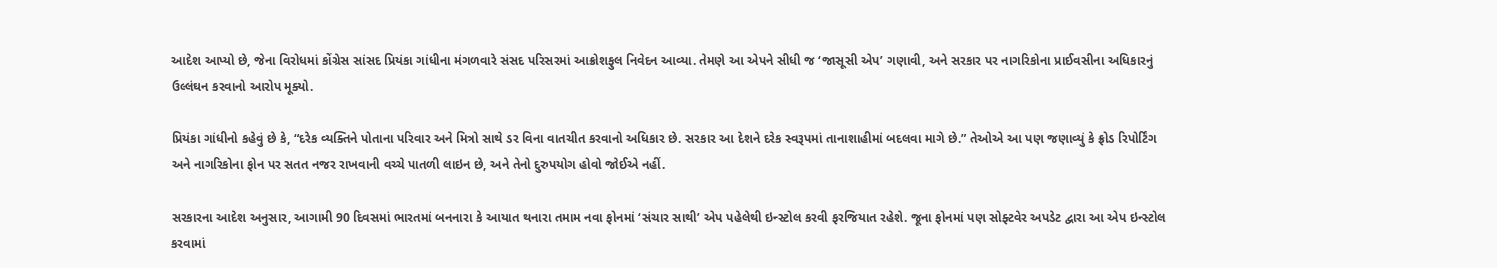આદેશ આપ્યો છે, જેના વિરોધમાં કોંગ્રેસ સાંસદ પ્રિયંકા ગાંધીના મંગળવારે સંસદ પરિસરમાં આક્રોશફુલ નિવેદન આવ્યા. તેમણે આ એપને સીધી જ ‘જાસૂસી એપ’ ગણાવી, અને સરકાર પર નાગરિકોના પ્રાઈવસીના અધિકારનું ઉલ્લંઘન કરવાનો આરોપ મૂક્યો.

પ્રિયંકા ગાંધીનો કહેવું છે કે, “દરેક વ્યક્તિને પોતાના પરિવાર અને મિત્રો સાથે ડર વિના વાતચીત કરવાનો અધિકાર છે. સરકાર આ દેશને દરેક સ્વરૂપમાં તાનાશાહીમાં બદલવા માગે છે.” તેઓએ આ પણ જણાવ્યું કે ફ્રોડ રિપોર્ટિંગ અને નાગરિકોના ફોન પર સતત નજર રાખવાની વચ્ચે પાતળી લાઇન છે, અને તેનો દુરુપયોગ હોવો જોઈએ નહીં.

સરકારના આદેશ અનુસાર, આગામી 90 દિવસમાં ભારતમાં બનનારા કે આયાત થનારા તમામ નવા ફોનમાં ‘સંચાર સાથી’ એપ પહેલેથી ઇન્સ્ટોલ કરવી ફરજિયાત રહેશે. જૂના ફોનમાં પણ સોફ્ટવેર અપડેટ દ્વારા આ એપ ઇન્સ્ટોલ કરવામાં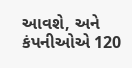આવશે, અને કંપનીઓએ 120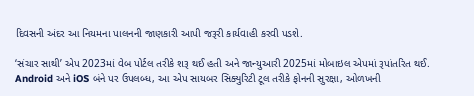દિવસની અંદર આ નિયમના પાલનની જાણકારી આપી જરૂરી કાર્યવાહી કરવી પડશે.

‘સંચાર સાથી’ એપ 2023માં વેબ પોર્ટલ તરીકે શરૂ થઈ હતી અને જાન્યુઆરી 2025માં મોબાઇલ એપમાં રૂપાંતરિત થઈ. Android અને iOS બંને પર ઉપલબ્ધ, આ એપ સાયબર સિક્યુરિટી ટૂલ તરીકે ફોનની સુરક્ષા, ઓળખની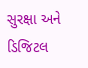સુરક્ષા અને ડિજિટલ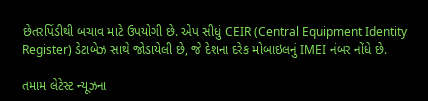છેતરપિંડીથી બચાવ માટે ઉપયોગી છે. એપ સીધું CEIR (Central Equipment Identity Register) ડેટાબેઝ સાથે જોડાયેલી છે, જે દેશના દરેક મોબાઇલનું IMEI નંબર નોંધે છે.

તમામ લેટેસ્ટ ન્યૂઝના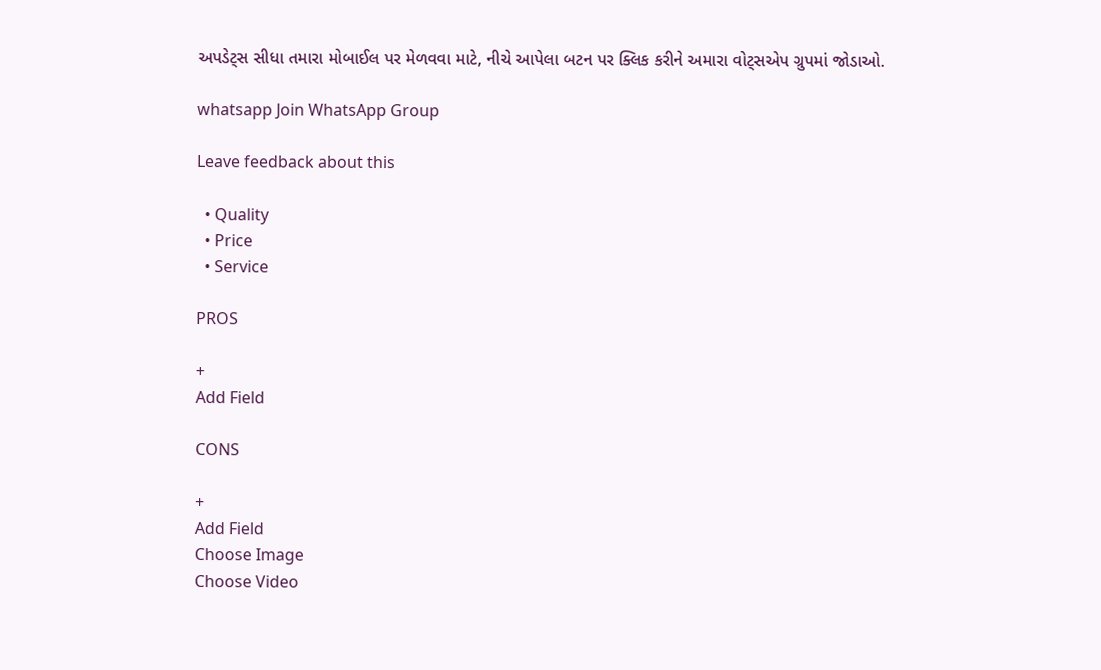અપડેટ્સ સીધા તમારા મોબાઈલ પર મેળવવા માટે, નીચે આપેલા બટન પર ક્લિક કરીને અમારા વોટ્સએપ ગ્રુપમાં જોડાઓ.

whatsapp Join WhatsApp Group

Leave feedback about this

  • Quality
  • Price
  • Service

PROS

+
Add Field

CONS

+
Add Field
Choose Image
Choose Video